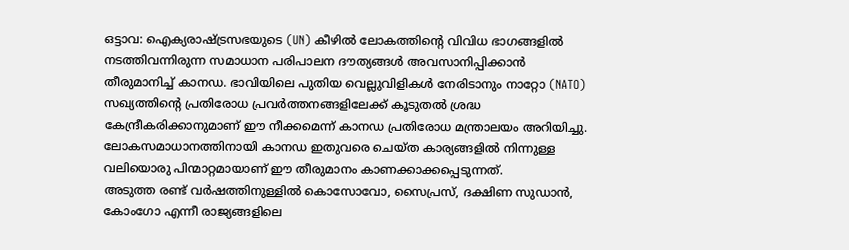ഒട്ടാവ: ഐക്യരാഷ്ട്രസഭയുടെ (UN) കീഴിൽ ലോകത്തിന്റെ വിവിധ ഭാഗങ്ങളിൽ നടത്തിവന്നിരുന്ന സമാധാന പരിപാലന ദൗത്യങ്ങൾ അവസാനിപ്പിക്കാൻ തീരുമാനിച്ച് കാനഡ. ഭാവിയിലെ പുതിയ വെല്ലുവിളികൾ നേരിടാനും നാറ്റോ (NATO) സഖ്യത്തിന്റെ പ്രതിരോധ പ്രവർത്തനങ്ങളിലേക്ക് കൂടുതൽ ശ്രദ്ധ കേന്ദ്രീകരിക്കാനുമാണ് ഈ നീക്കമെന്ന് കാനഡ പ്രതിരോധ മന്ത്രാലയം അറിയിച്ചു. ലോകസമാധാനത്തിനായി കാനഡ ഇതുവരെ ചെയ്ത കാര്യങ്ങളിൽ നിന്നുള്ള വലിയൊരു പിന്മാറ്റമായാണ് ഈ തീരുമാനം കാണക്കാക്കപ്പെടുന്നത്.
അടുത്ത രണ്ട് വർഷത്തിനുള്ളിൽ കൊസോവോ, സൈപ്രസ്, ദക്ഷിണ സുഡാൻ, കോംഗോ എന്നീ രാജ്യങ്ങളിലെ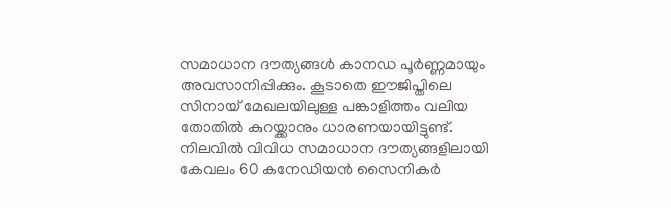സമാധാന ദൗത്യങ്ങൾ കാനഡ പൂർണ്ണമായും അവസാനിപ്പിക്കും. കൂടാതെ ഈജിപ്തിലെ സിനായ് മേഖലയിലുള്ള പങ്കാളിത്തം വലിയ തോതിൽ കുറയ്ക്കാനും ധാരണയായിട്ടുണ്ട്. നിലവിൽ വിവിധ സമാധാന ദൗത്യങ്ങളിലായി കേവലം 60 കനേഡിയൻ സൈനികർ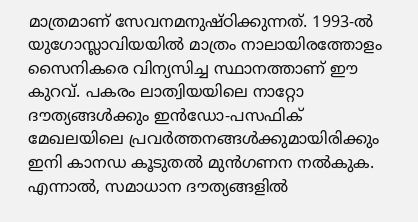മാത്രമാണ് സേവനമനുഷ്ഠിക്കുന്നത്. 1993-ൽ യുഗോസ്ലാവിയയിൽ മാത്രം നാലായിരത്തോളം സൈനികരെ വിന്യസിച്ച സ്ഥാനത്താണ് ഈ കുറവ്. പകരം ലാത്വിയയിലെ നാറ്റോ ദൗത്യങ്ങൾക്കും ഇൻഡോ-പസഫിക് മേഖലയിലെ പ്രവർത്തനങ്ങൾക്കുമായിരിക്കും ഇനി കാനഡ കൂടുതൽ മുൻഗണന നൽകുക.
എന്നാൽ, സമാധാന ദൗത്യങ്ങളിൽ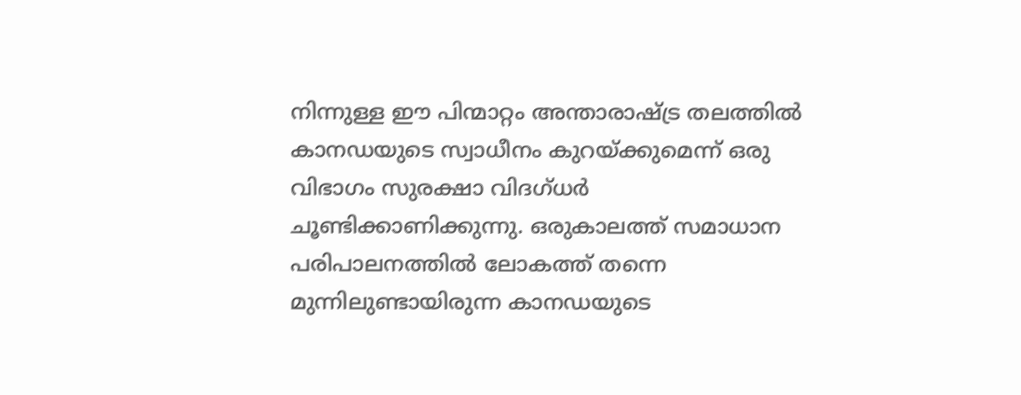നിന്നുള്ള ഈ പിന്മാറ്റം അന്താരാഷ്ട്ര തലത്തിൽ കാനഡയുടെ സ്വാധീനം കുറയ്ക്കുമെന്ന് ഒരു വിഭാഗം സുരക്ഷാ വിദഗ്ധർ ചൂണ്ടിക്കാണിക്കുന്നു. ഒരുകാലത്ത് സമാധാന പരിപാലനത്തിൽ ലോകത്ത് തന്നെ മുന്നിലുണ്ടായിരുന്ന കാനഡയുടെ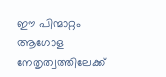ഈ പിന്മാറ്റം ആഗോള നേതൃത്വത്തിലേക്ക്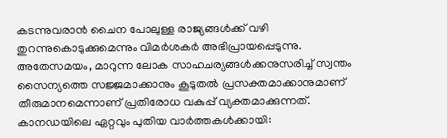കടന്നുവരാൻ ചൈന പോലുള്ള രാജ്യങ്ങൾക്ക് വഴി തുറന്നുകൊടുക്കുമെന്നും വിമർശകർ അഭിപ്രായപ്പെടുന്നു. അതേസമയം, മാറുന്ന ലോക സാഹചര്യങ്ങൾക്കനുസരിച്ച് സ്വന്തം സൈന്യത്തെ സജ്ജമാക്കാനും കൂടുതൽ പ്രസക്തമാക്കാനുമാണ് തീരുമാനമെന്നാണ് പ്രതിരോധ വകുപ്പ് വ്യക്തമാക്കുന്നത്.
കാനഡയിലെ ഏറ്റവും പുതിയ വാർത്തകൾക്കായി: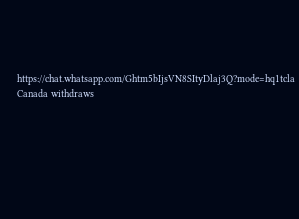https://chat.whatsapp.com/Ghtm5bIjsVN8SItyDlaj3Q?mode=hq1tcla
Canada withdraws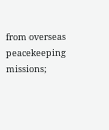from overseas peacekeeping missions;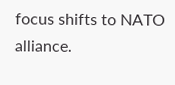focus shifts to NATO alliance.